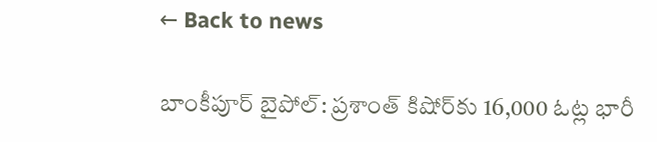← Back to news

బాంకీపూర్ బైపోల్: ప్రశాంత్ కిషోర్‌కు 16,000 ఓట్ల భారీ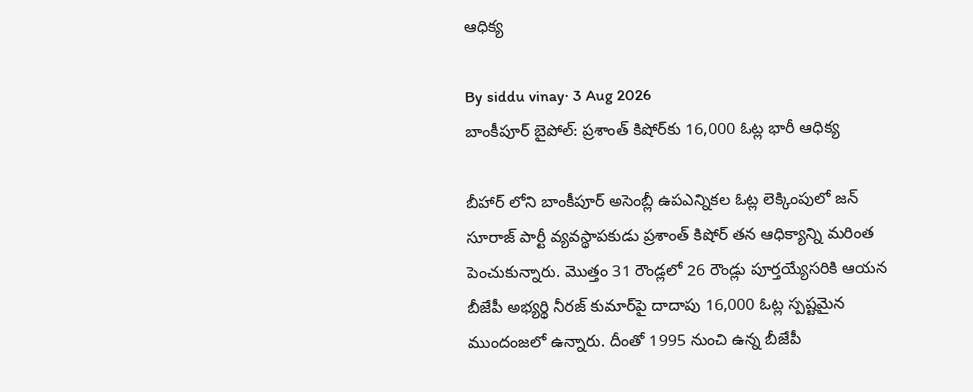ఆధిక్య

By siddu vinay· 3 Aug 2026
బాంకీపూర్ బైపోల్: ప్రశాంత్ కిషోర్‌కు 16,000 ఓట్ల భారీ ఆధిక్య

బీహార్ లోని బాంకీపూర్ అసెంబ్లీ ఉపఎన్నికల ఓట్ల లెక్కింపులో జన్ సూరాజ్ పార్టీ వ్యవస్థాపకుడు ప్రశాంత్ కిషోర్ తన ఆధిక్యాన్ని మరింత పెంచుకున్నారు. మొత్తం 31 రౌండ్లలో 26 రౌండ్లు పూర్తయ్యేసరికి ఆయన బీజేపీ అభ్యర్థి నీరజ్ కుమార్‌పై దాదాపు 16,000 ఓట్ల స్పష్టమైన ముందంజలో ఉన్నారు. దీంతో 1995 నుంచి ఉన్న బీజేపీ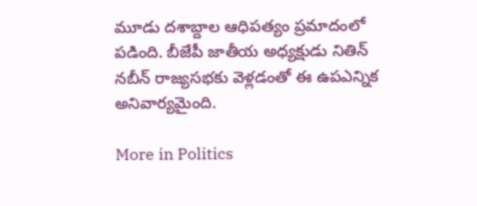మూడు దశాబ్దాల ఆధిపత్యం ప్రమాదంలో పడింది. బీజేపీ జాతీయ అధ్యక్షుడు నితిన్ నబీన్ రాజ్యసభకు వెళ్లడంతో ఈ ఉపఎన్నిక అనివార్యమైంది.

More in Politics